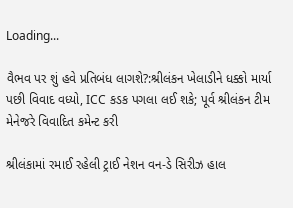Loading...

વૈભવ પર શું હવે પ્રતિબંધ લાગશે?:શ્રીલંકન ખેલાડીને ધક્કો માર્યા પછી વિવાદ વધ્યો, ICC કડક પગલા લઈ શકે; પૂર્વ શ્રીલંકન ટીમ મેનેજરે વિવાદિત કમેન્ટ કરી

શ્રીલંકામાં રમાઈ રહેલી ટ્રાઈ નેશન વન-ડે સિરીઝ હાલ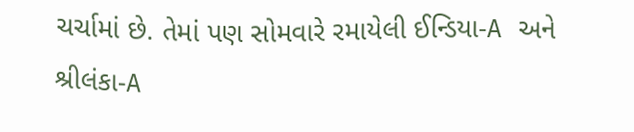ચર્ચામાં છે. તેમાં પણ સોમવારે રમાયેલી ઈન્ડિયા-A અને શ્રીલંકા-A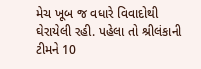મેચ ખૂબ જ વધારે વિવાદોથી ઘેરાયેલી રહી. પહેલા તો શ્રીલંકાની ટીમને 10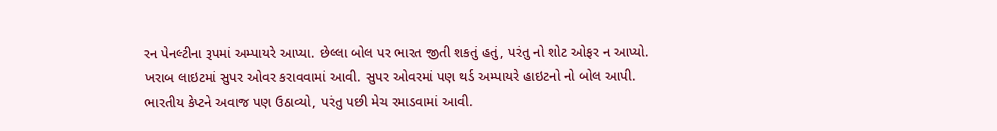રન પેનલ્ટીના રૂપમાં અમ્પાયરે આપ્યા. છેલ્લા બોલ પર ભારત જીતી શકતું હતું, પરંતુ નો શોટ ઓફર ન આપ્યો. ખરાબ લાઇટમાં સુપર ઓવર કરાવવામાં આવી. સુપર ઓવરમાં પણ થર્ડ અમ્પાયરે હાઇટનો નો બોલ આપી. ભારતીય કેપ્ટને અવાજ પણ ઉઠાવ્યો, પરંતુ પછી મેચ રમાડવામાં આવી.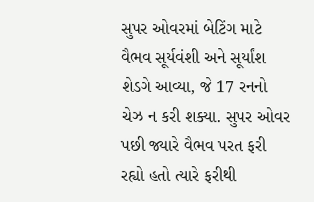સુપર ઓવરમાં બેટિંગ માટે વૈભવ સૂર્યવંશી અને સૂર્યાંશ શેડગે આવ્યા, જે 17 રનનો ચેઝ ન કરી શક્યા. સુપર ઓવર પછી જ્યારે વૈભવ પરત ફરી રહ્યો હતો ત્યારે ફરીથી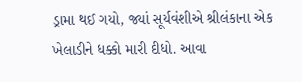ડ્રામા થઈ ગયો, જ્યાં સૂર્યવંશીએ શ્રીલંકાના એક ખેલાડીને ધક્કો મારી દીધો. આવા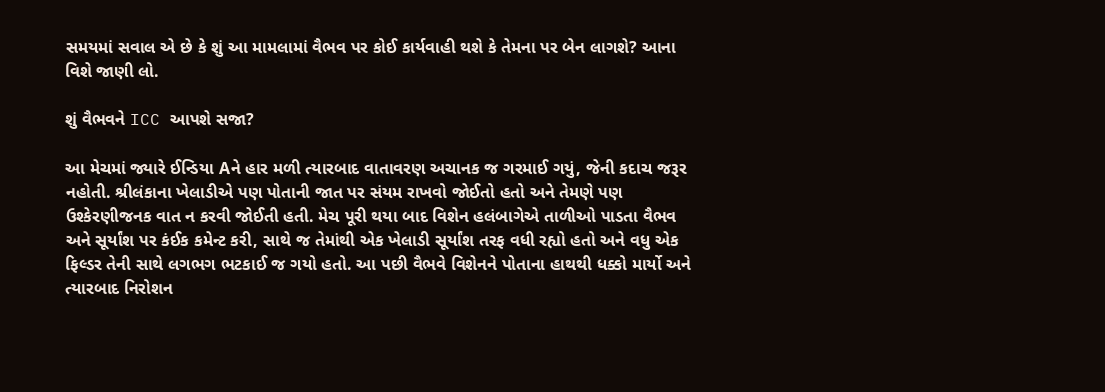સમયમાં સવાલ એ છે કે શું આ મામલામાં વૈભવ પર કોઈ કાર્યવાહી થશે કે તેમના પર બેન લાગશે? આના વિશે જાણી લો.

શું વૈભવને ICC આપશે સજા?

આ મેચમાં જ્યારે ઈન્ડિયા Aને હાર મળી ત્યારબાદ વાતાવરણ અચાનક જ ગરમાઈ ગયું, જેની કદાચ જરૂર નહોતી. શ્રીલંકાના ખેલાડીએ પણ પોતાની જાત પર સંયમ રાખવો જોઈતો હતો અને તેમણે પણ ઉશ્કેરણીજનક વાત ન કરવી જોઈતી હતી. મેચ પૂરી થયા બાદ વિશેન હલંબાગેએ તાળીઓ પાડતા વૈભવ અને સૂર્યાંશ પર કંઈક કમેન્ટ કરી, સાથે જ તેમાંથી એક ખેલાડી સૂર્યાંશ તરફ વધી રહ્યો હતો અને વધુ એક ફિલ્ડર તેની સાથે લગભગ ભટકાઈ જ ગયો હતો. આ પછી વૈભવે વિશેનને પોતાના હાથથી ધક્કો માર્યો અને ત્યારબાદ નિરોશન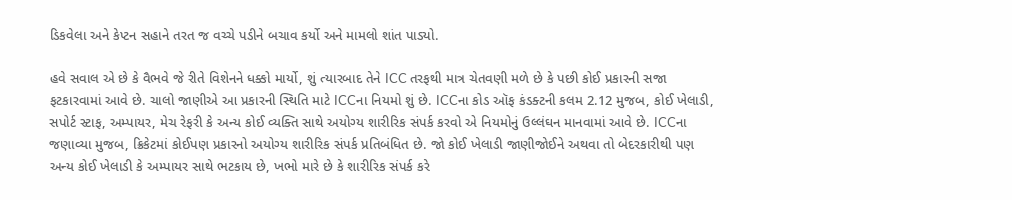ડિકવેલા અને કેપ્ટન સહાને તરત જ વચ્ચે પડીને બચાવ કર્યો અને મામલો શાંત પાડ્યો.

હવે સવાલ એ છે કે વૈભવે જે રીતે વિશેનને ધક્કો માર્યો, શું ત્યારબાદ તેને ICC તરફથી માત્ર ચેતવણી મળે છે કે પછી કોઈ પ્રકારની સજા ફટકારવામાં આવે છે. ચાલો જાણીએ આ પ્રકારની સ્થિતિ માટે ICCના નિયમો શું છે. ICCના કોડ ઑફ કંડક્ટની કલમ 2.12 મુજબ, કોઈ ખેલાડી, સપોર્ટ સ્ટાફ, અમ્પાયર, મેચ રેફરી કે અન્ય કોઈ વ્યક્તિ સાથે અયોગ્ય શારીરિક સંપર્ક કરવો એ નિયમોનું ઉલ્લંઘન માનવામાં આવે છે. ICCના જણાવ્યા મુજબ, ક્રિકેટમાં કોઈપણ પ્રકારનો અયોગ્ય શારીરિક સંપર્ક પ્રતિબંધિત છે. જો કોઈ ખેલાડી જાણીજોઈને અથવા તો બેદરકારીથી પણ અન્ય કોઈ ખેલાડી કે અમ્પાયર સાથે ભટકાય છે, ખભો મારે છે કે શારીરિક સંપર્ક કરે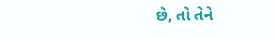છે, તો તેને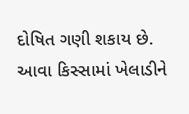દોષિત ગણી શકાય છે. આવા કિસ્સામાં ખેલાડીને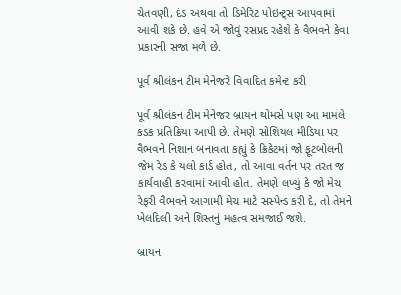ચેતવણી, દંડ અથવા તો ડિમેરિટ પોઇન્ટ્સ આપવામાં આવી શકે છે. હવે એ જોવું રસપ્રદ રહેશે કે વૈભવને કેવા પ્રકારની સજા મળે છે.

પૂર્વ શ્રીલંકન ટીમ મેનેજરે વિવાદિત કમેન્ટ કરી

પૂર્વ શ્રીલંકન ટીમ મેનેજર બ્રાયન થોમસે પણ આ મામલે કડક પ્રતિક્રિયા આપી છે. તેમણે સોશિયલ મીડિયા પર વૈભવને નિશાન બનાવતા કહ્યું કે ક્રિકેટમાં જો ફૂટબોલની જેમ રેડ કે યલો કાર્ડ હોત, તો આવા વર્તન પર તરત જ કાર્યવાહી કરવામાં આવી હોત. તેમણે લખ્યું કે જો મેચ રેફરી વૈભવને આગામી મેચ માટે સસ્પેન્ડ કરી દે, તો તેમને ખેલદિલી અને શિસ્તનું મહત્વ સમજાઈ જશે.

બ્રાયન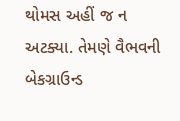થોમસ અહીં જ ન અટક્યા. તેમણે વૈભવની બેકગ્રાઉન્ડ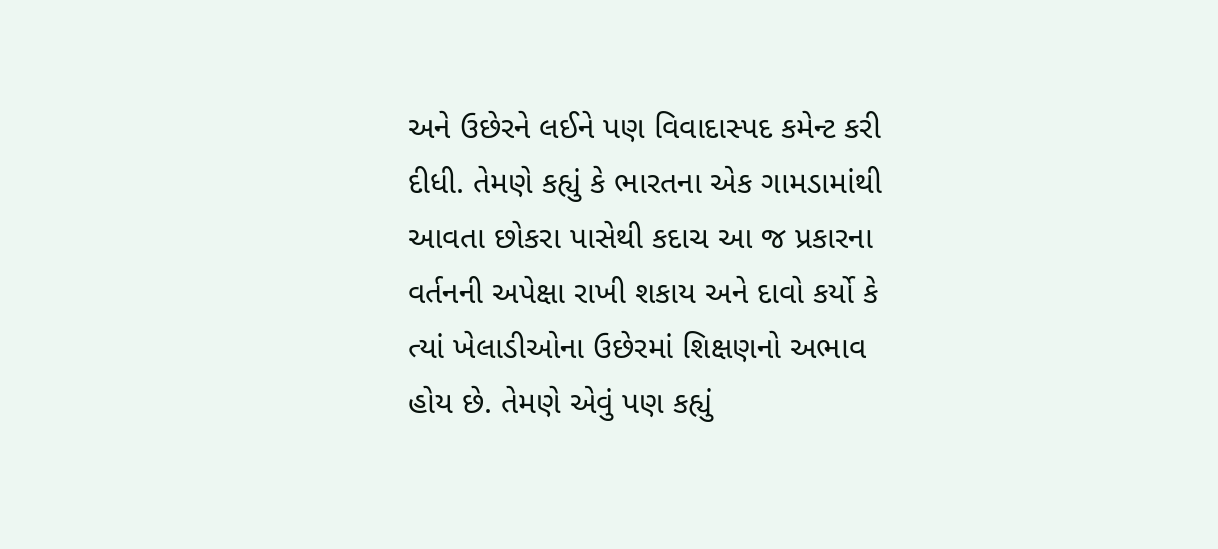અને ઉછેરને લઈને પણ વિવાદાસ્પદ કમેન્ટ કરી દીધી. તેમણે કહ્યું કે ભારતના એક ગામડામાંથી આવતા છોકરા પાસેથી કદાચ આ જ પ્રકારના વર્તનની અપેક્ષા રાખી શકાય અને દાવો કર્યો કે ત્યાં ખેલાડીઓના ઉછેરમાં શિક્ષણનો અભાવ હોય છે. તેમણે એવું પણ કહ્યું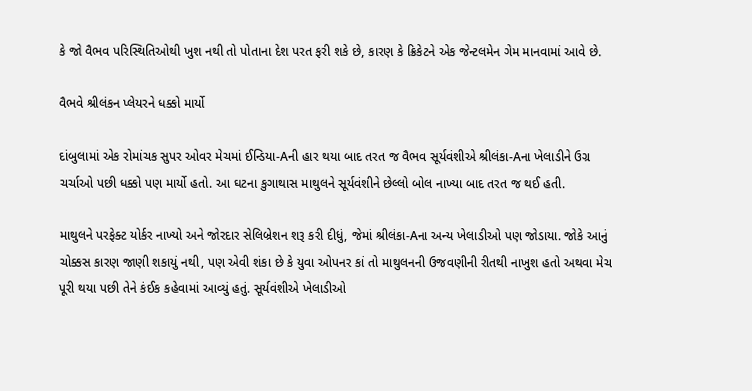કે જો વૈભવ પરિસ્થિતિઓથી ખુશ નથી તો પોતાના દેશ પરત ફરી શકે છે, કારણ કે ક્રિકેટને એક જેન્ટલમેન ગેમ માનવામાં આવે છે.

વૈભવે શ્રીલંકન પ્લેયરને ધક્કો માર્યો

દાંબુલામાં એક રોમાંચક સુપર ઓવર મેચમાં ઈન્ડિયા-Aની હાર થયા બાદ તરત જ વૈભવ સૂર્યવંશીએ શ્રીલંકા-Aના ખેલાડીને ઉગ્ર ચર્ચાઓ પછી ધક્કો પણ માર્યો હતો. આ ઘટના કુગાથાસ માથુલને સૂર્યવંશીને છેલ્લો બોલ નાખ્યા બાદ તરત જ થઈ હતી.

માથુલને પરફેક્ટ યોર્કર નાખ્યો અને જોરદાર સેલિબ્રેશન શરૂ કરી દીધું, જેમાં શ્રીલંકા-Aના અન્ય ખેલાડીઓ પણ જોડાયા. જોકે આનું ચોક્કસ કારણ જાણી શકાયું નથી, પણ એવી શંકા છે કે યુવા ઓપનર કાં તો માથુલનની ઉજવણીની રીતથી નાખુશ હતો અથવા મેચ પૂરી થયા પછી તેને કંઈક કહેવામાં આવ્યું હતું. સૂર્યવંશીએ ખેલાડીઓ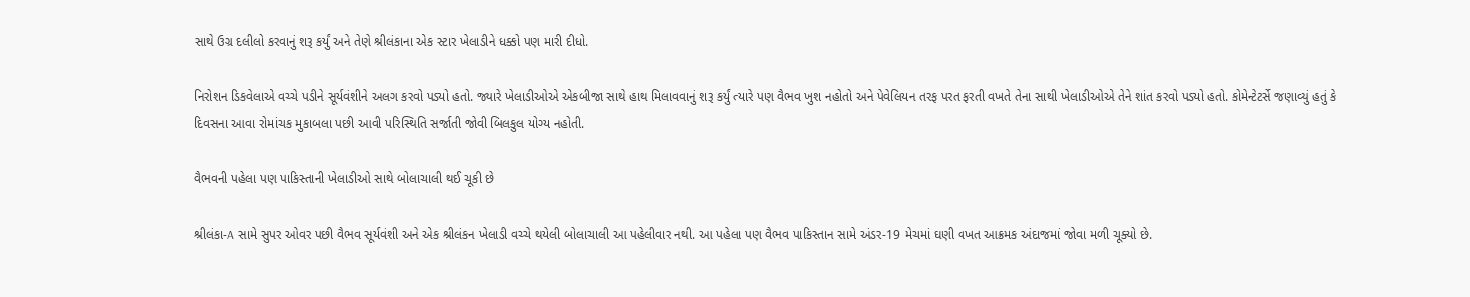સાથે ઉગ્ર દલીલો કરવાનું શરૂ કર્યું અને તેણે શ્રીલંકાના એક સ્ટાર ખેલાડીને ધક્કો પણ મારી દીધો.

નિરોશન ડિકવેલાએ વચ્ચે પડીને સૂર્યવંશીને અલગ કરવો પડ્યો હતો. જ્યારે ખેલાડીઓએ એકબીજા સાથે હાથ મિલાવવાનું શરૂ કર્યું ત્યારે પણ વૈભવ ખુશ નહોતો અને પેવેલિયન તરફ પરત ફરતી વખતે તેના સાથી ખેલાડીઓએ તેને શાંત કરવો પડ્યો હતો. કોમેન્ટેટર્સે જણાવ્યું હતું કે દિવસના આવા રોમાંચક મુકાબલા પછી આવી પરિસ્થિતિ સર્જાતી જોવી બિલકુલ યોગ્ય નહોતી.

વૈભવની પહેલા પણ પાકિસ્તાની ખેલાડીઓ સાથે બોલાચાલી થઈ ચૂકી છે

શ્રીલંકા-A સામે સુપર ઓવર પછી વૈભવ સૂર્યવંશી અને એક શ્રીલંકન ખેલાડી વચ્ચે થયેલી બોલાચાલી આ પહેલીવાર નથી. આ પહેલા પણ વૈભવ પાકિસ્તાન સામે અંડર-19 મેચમાં ઘણી વખત આક્રમક અંદાજમાં જોવા મળી ચૂક્યો છે.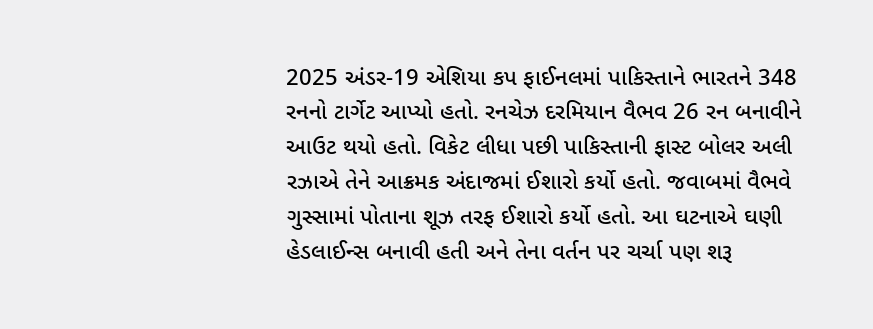2025 અંડર-19 એશિયા કપ ફાઈનલમાં પાકિસ્તાને ભારતને 348 રનનો ટાર્ગેટ આપ્યો હતો. રનચેઝ દરમિયાન વૈભવ 26 રન બનાવીને આઉટ થયો હતો. વિકેટ લીધા પછી પાકિસ્તાની ફાસ્ટ બોલર અલી રઝાએ તેને આક્રમક અંદાજમાં ઈશારો કર્યો હતો. જવાબમાં વૈભવે ગુસ્સામાં પોતાના શૂઝ તરફ ઈશારો કર્યો હતો. આ ઘટનાએ ઘણી હેડલાઈન્સ બનાવી હતી અને તેના વર્તન પર ચર્ચા પણ શરૂ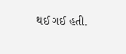થઈ ગઈ હતી.